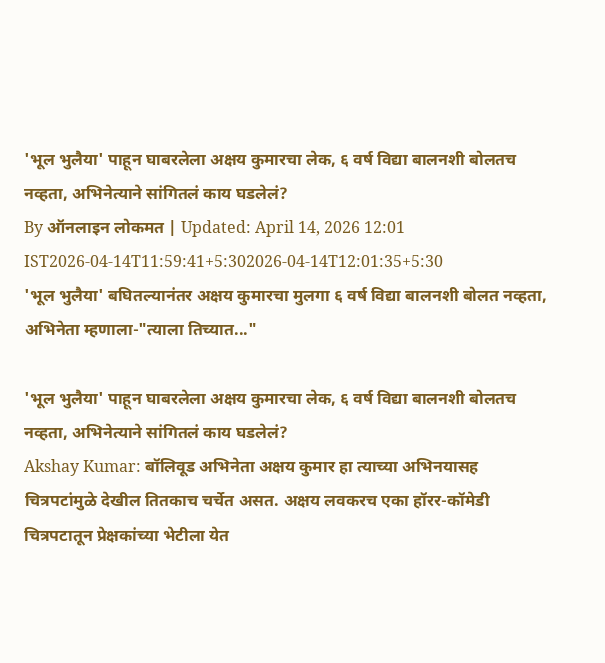'भूल भुलैया' पाहून घाबरलेला अक्षय कुमारचा लेक, ६ वर्ष विद्या बालनशी बोलतच नव्हता, अभिनेत्याने सांगितलं काय घडलेलं?
By ऑनलाइन लोकमत | Updated: April 14, 2026 12:01 IST2026-04-14T11:59:41+5:302026-04-14T12:01:35+5:30
'भूल भुलैया' बघितल्यानंतर अक्षय कुमारचा मुलगा ६ वर्ष विद्या बालनशी बोलत नव्हता, अभिनेता म्हणाला-"त्याला तिच्यात..."

'भूल भुलैया' पाहून घाबरलेला अक्षय कुमारचा लेक, ६ वर्ष विद्या बालनशी बोलतच नव्हता, अभिनेत्याने सांगितलं काय घडलेलं?
Akshay Kumar: बॉलिवूड अभिनेता अक्षय कुमार हा त्याच्या अभिनयासह चित्रपटांमुळे देखील तितकाच चर्चेत असत. अक्षय लवकरच एका हॉरर-कॉमेडी चित्रपटातून प्रेक्षकांच्या भेटीला येत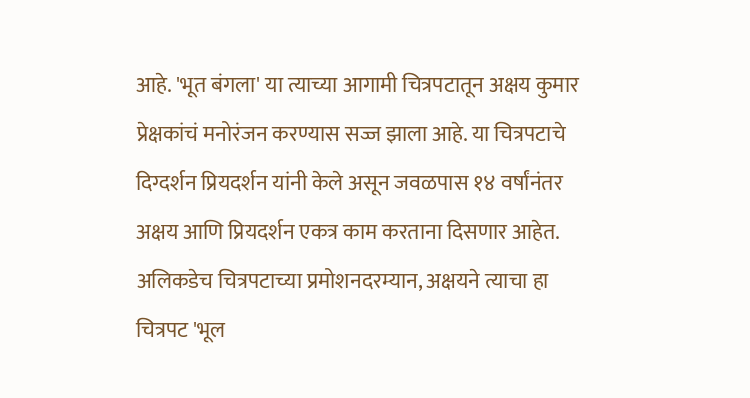आहे. 'भूत बंगला' या त्याच्या आगामी चित्रपटातून अक्षय कुमार प्रेक्षकांचं मनोरंजन करण्यास सज्ज झाला आहे. या चित्रपटाचे दिग्दर्शन प्रियदर्शन यांनी केले असून जवळपास १४ वर्षांनंतर अक्षय आणि प्रियदर्शन एकत्र काम करताना दिसणार आहेत.
अलिकडेच चित्रपटाच्या प्रमोशनदरम्यान, अक्षयने त्याचा हा चित्रपट 'भूल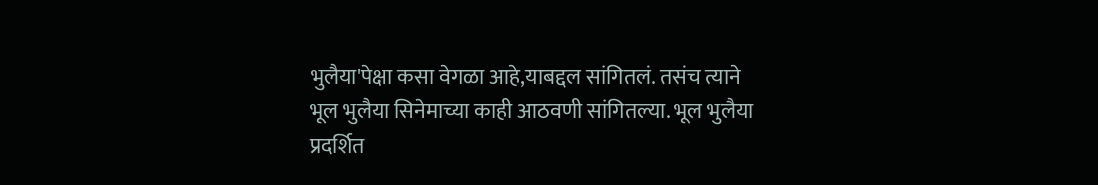भुलैया'पेक्षा कसा वेगळा आहे,याबद्दल सांगितलं. तसंच त्याने भूल भुलैया सिनेमाच्या काही आठवणी सांगितल्या. भूल भुलैया प्रदर्शित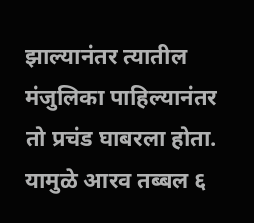झाल्यानंतर त्यातील मंजुलिका पाहिल्यानंतर तो प्रचंड घाबरला होता. यामुळे आरव तब्बल ६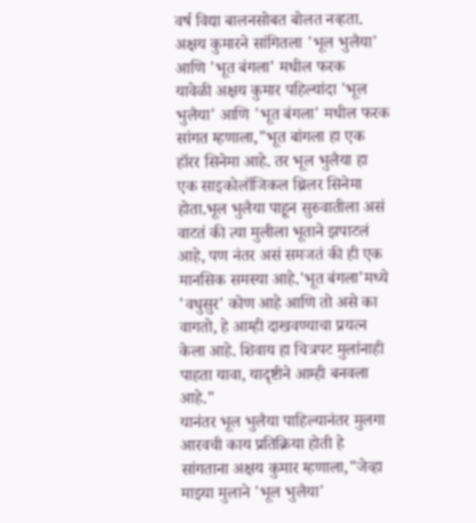वर्ष विद्या बालनसोबत बोलत नव्हता.
अक्षय कुमारने सांगितला 'भूल भुलैया' आणि 'भूत बंगला' मधील फरक
यावेळी अक्षय कुमार पहिल्यांदा 'भूल भुलैया' आणि 'भूत बंगला' मधील फरक सांगत म्हणाला,"भूत बांगला हा एक हॉरर सिनेमा आहे. तर भूल भुलैया हा एक साइकोलॉजिकल थ्रिलर सिनेमा होता.भूल भुलैया पाहून सुरुवातीला असं वाटतं की त्या मुलीला भूताने झपाटलं आहे, पण नंतर असं समजतं की ही एक मानसिक समस्या आहे.'भूत बंगला'मध्ये 'वधुसुर' कोण आहे आणि तो असे का वागतो, हे आम्ही दाखवण्याचा प्रयत्न केला आहे. शिवाय हा चित्रपट मुलांनाही पाहता यावा, यादृष्टीने आम्ही बनवला आहे."
यानंतर भूल भुलैया पाहिल्यानंतर मुलगा आरवची काय प्रतिक्रिया होती हे सांगताना अक्षय कुमार म्हणाला,"जेव्हा माझ्या मुलाने 'भूल भुलैया'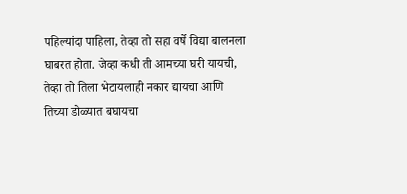पहिल्यांदा पाहिला, तेव्हा तो सहा वर्षे विद्या बालनला घाबरत होता. जेव्हा कधी ती आमच्या घरी यायची, तेव्हा तो तिला भेटायलाही नकार द्यायचा आणि तिच्या डोळ्यात बघायचा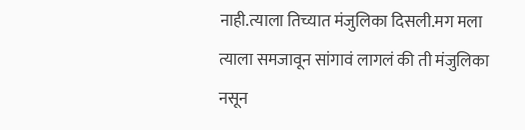नाही.त्याला तिच्यात मंजुलिका दिसली.मग मला त्याला समजावून सांगावं लागलं की ती मंजुलिका नसून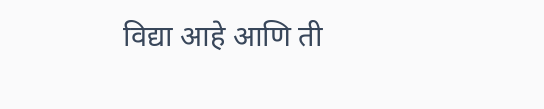विद्या आहे आणि ती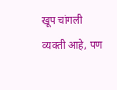खूप चांगली व्यक्ती आहे, पण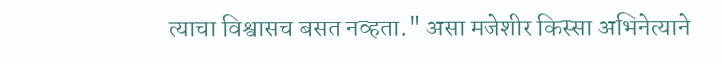त्याचा विश्वासच बसत नव्हता." असा मजेशीर किस्सा अभिनेत्याने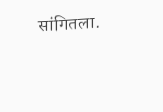सांगितला.